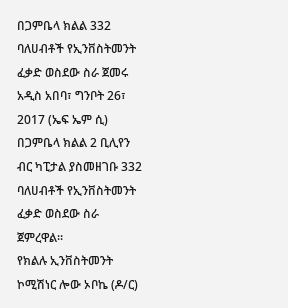በጋምቤላ ክልል 332 ባለሀብቶች የኢንቨስትመንት ፈቃድ ወስደው ስራ ጀመሩ
አዲስ አበባ፣ ግንቦት 26፣ 2017 (ኤፍ ኤም ሲ) በጋምቤላ ክልል 2 ቢሊየን ብር ካፒታል ያስመዘገቡ 332 ባለሀብቶች የኢንቨስትመንት ፈቃድ ወስደው ስራ ጀምረዋል።
የክልሉ ኢንቨስትመንት ኮሚሽነር ሎው ኦቦኬ (ዶ/ር)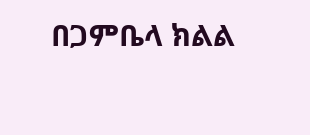በጋምቤላ ክልል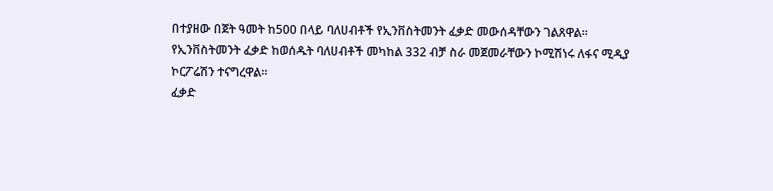በተያዘው በጀት ዓመት ከ500 በላይ ባለሀብቶች የኢንቨስትመንት ፈቃድ መውሰዳቸውን ገልጸዋል።
የኢንቨስትመንት ፈቃድ ከወሰዱት ባለሀብቶች መካከል 332 ብቻ ስራ መጀመራቸውን ኮሚሽነሩ ለፋና ሚዲያ ኮርፖሬሽን ተናግረዋል።
ፈቃድ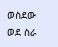ወስደው ወደ ስራ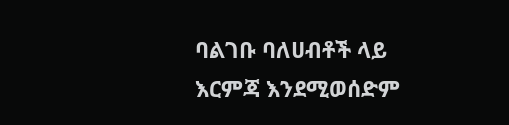ባልገቡ ባለሀብቶች ላይ እርምጃ እንደሚወሰድም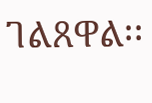ገልጸዋል፡፡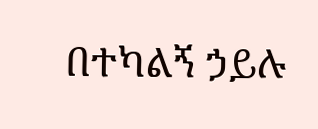በተካልኝ ኃይሉ